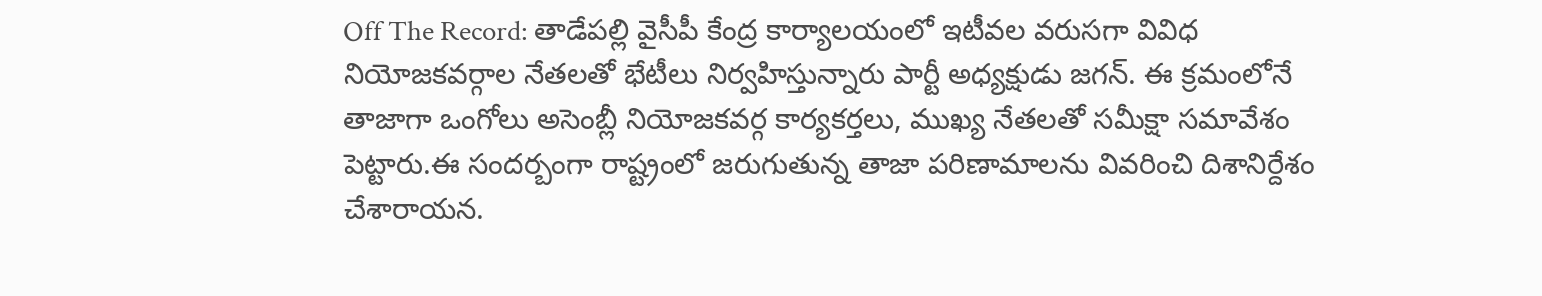Off The Record: తాడేపల్లి వైసీపీ కేంద్ర కార్యాలయంలో ఇటీవల వరుసగా వివిధ నియోజకవర్గాల నేతలతో భేటీలు నిర్వహిస్తున్నారు పార్టీ అధ్యక్షుడు జగన్. ఈ క్రమంలోనే తాజాగా ఒంగోలు అసెంబ్లీ నియోజకవర్గ కార్యకర్తలు, ముఖ్య నేతలతో సమీక్షా సమావేశం పెట్టారు.ఈ సందర్బంగా రాష్ట్రంలో జరుగుతున్న తాజా పరిణామాలను వివరించి దిశానిర్దేశం చేశారాయన.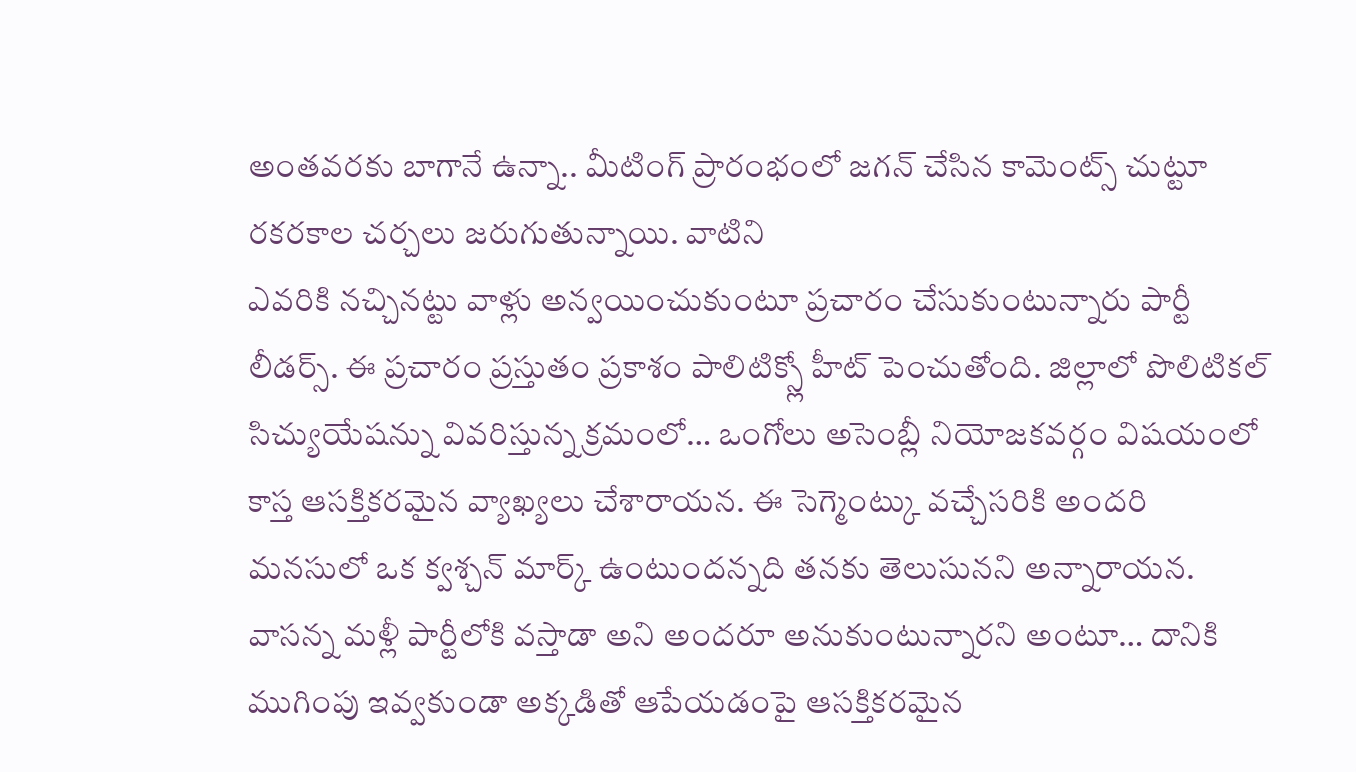అంతవరకు బాగానే ఉన్నా.. మీటింగ్ ప్రారంభంలో జగన్ చేసిన కామెంట్స్ చుట్టూ రకరకాల చర్చలు జరుగుతున్నాయి. వాటిని
ఎవరికి నచ్చినట్టు వాళ్లు అన్వయించుకుంటూ ప్రచారం చేసుకుంటున్నారు పార్టీ లీడర్స్. ఈ ప్రచారం ప్రస్తుతం ప్రకాశం పాలిటిక్స్లో హీట్ పెంచుతోంది. జిల్లాలో పొలిటికల్ సిచ్యుయేషన్ను వివరిస్తున్న క్రమంలో… ఒంగోలు అసెంబ్లీ నియోజకవర్గం విషయంలో కాస్త ఆసక్తికరమైన వ్యాఖ్యలు చేశారాయన. ఈ సెగ్మెంట్కు వచ్చేసరికి అందరి మనసులో ఒక క్వశ్చన్ మార్క్ ఉంటుందన్నది తనకు తెలుసునని అన్నారాయన. వాసన్న మళ్లీ పార్టీలోకి వస్తాడా అని అందరూ అనుకుంటున్నారని అంటూ… దానికి ముగింపు ఇవ్వకుండా అక్కడితో ఆపేయడంపై ఆసక్తికరమైన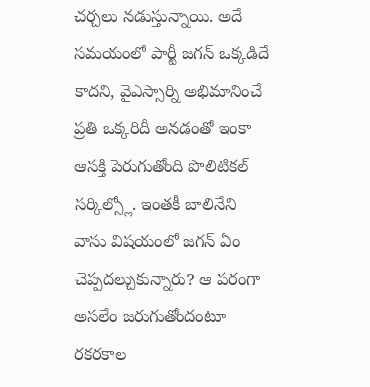చర్చలు నడుస్తున్నాయి. అదే సమయంలో పార్టీ జగన్ ఒక్కడిదే కాదని, వైఎస్సార్ని అభిమానించే ప్రతి ఒక్కరిదీ అనడంతో ఇంకా ఆసక్తి పెరుగుతోంది పొలిటికల్ సర్కిల్స్లో. ఇంతకీ బాలినేని వాసు విషయంలో జగన్ ఏం చెప్పదల్చుకున్నారు? ఆ పరంగా అసలేం జరుగుతోందంటూ రకరకాల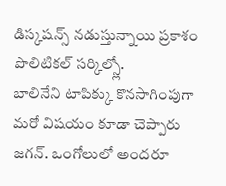డిస్కషన్స్ నడుస్తున్నాయి ప్రకాశం పొలిటికల్ సర్కిల్స్లో.
బాలినేని టాపిక్కు కొనసాగింపుగా మరో విషయం కూడా చెప్పారు జగన్. ఒంగోలులో అందరూ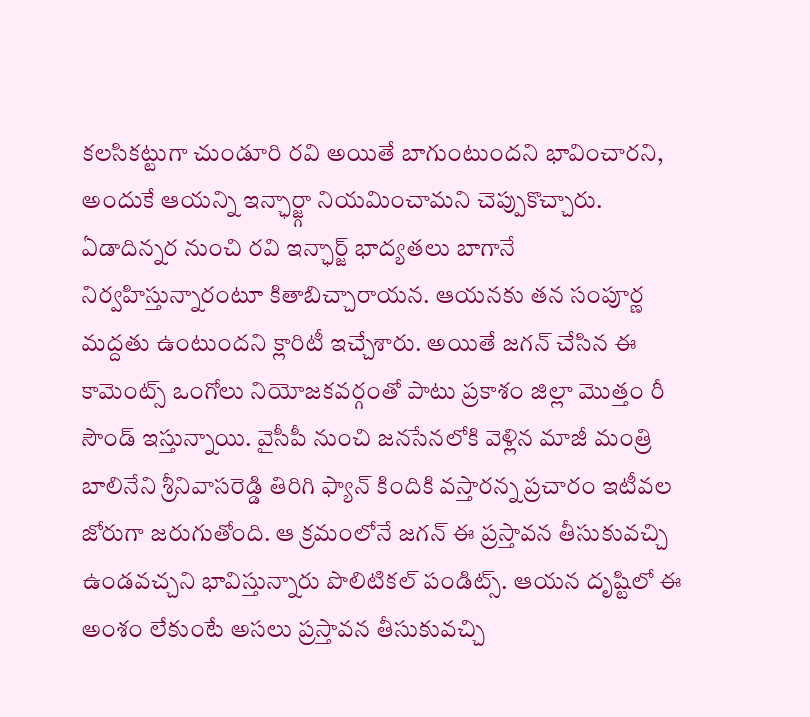కలసికట్టుగా చుండూరి రవి అయితే బాగుంటుందని భావించారని, అందుకే ఆయన్ని ఇన్ఛార్జ్గా నియమించామని చెప్పుకొచ్చారు. ఏడాదిన్నర నుంచి రవి ఇన్ఛార్జ్ భాద్యతలు బాగానే నిర్వహిస్తున్నారంటూ కితాబిచ్చారాయన. ఆయనకు తన సంపూర్ణ మద్దతు ఉంటుందని క్లారిటీ ఇచ్చేశారు. అయితే జగన్ చేసిన ఈ కామెంట్స్ ఒంగోలు నియోజకవర్గంతో పాటు ప్రకాశం జిల్లా మొత్తం రీ సౌండ్ ఇస్తున్నాయి. వైసీపీ నుంచి జనసేనలోకి వెళ్లిన మాజీ మంత్రి బాలినేని శ్రీనివాసరెడ్డి తిరిగి ఫ్యాన్ కిందికి వస్తారన్న ప్రచారం ఇటీవల జోరుగా జరుగుతోంది. ఆ క్రమంలోనే జగన్ ఈ ప్రస్తావన తీసుకువచ్చి ఉండవచ్చని భావిస్తున్నారు పొలిటికల్ పండిట్స్. ఆయన దృష్టిలో ఈ అంశం లేకుంటే అసలు ప్రస్తావన తీసుకువచ్చి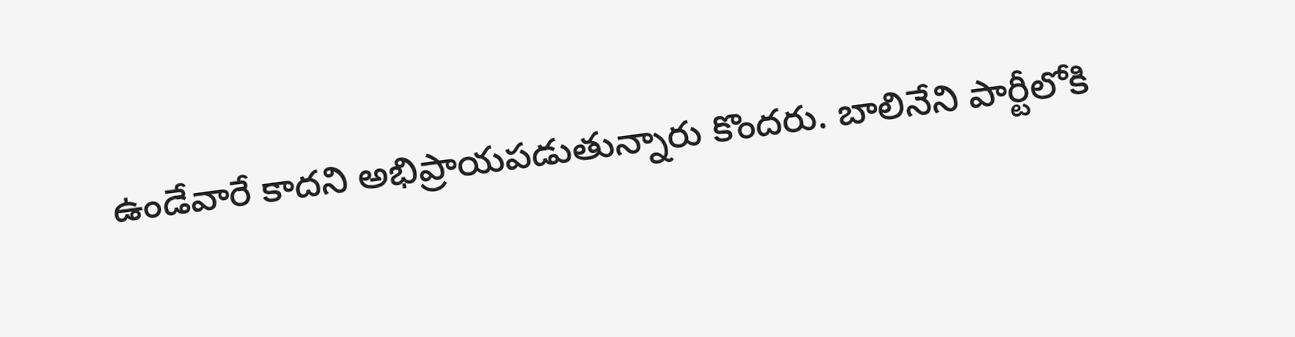ఉండేవారే కాదని అభిప్రాయపడుతున్నారు కొందరు. బాలినేని పార్టీలోకి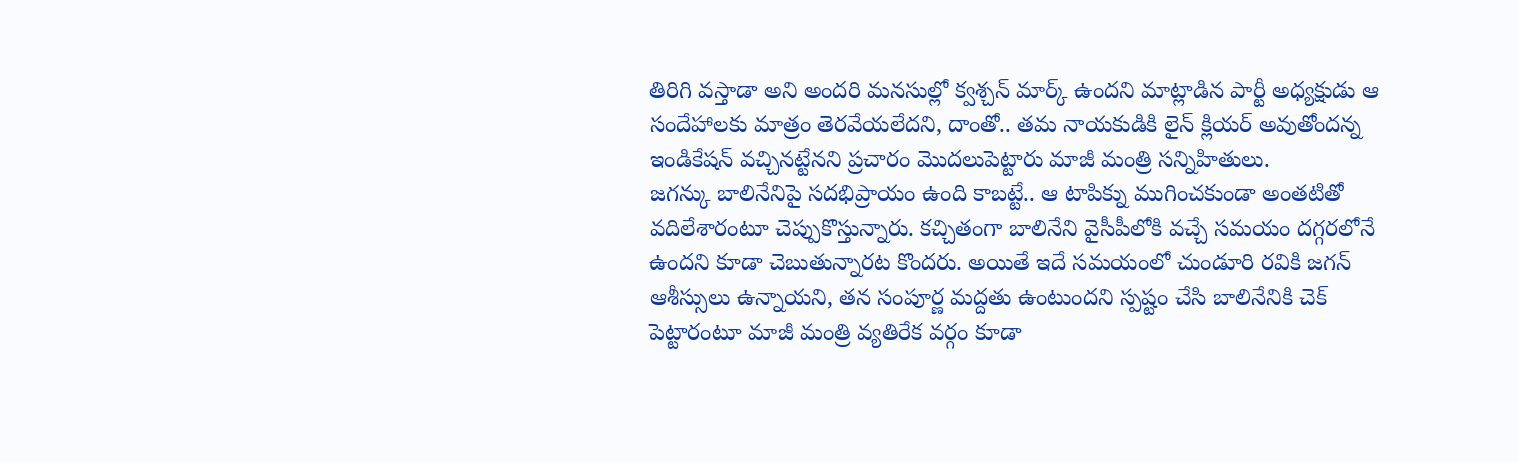తిరిగి వస్తాడా అని అందరి మనసుల్లో క్వశ్చన్ మార్క్ ఉందని మాట్లాడిన పార్టీ అధ్యక్షుడు ఆ సందేహాలకు మాత్రం తెరవేయలేదని, దాంతో.. తమ నాయకుడికి లైన్ క్లియర్ అవుతోందన్న ఇండికేషన్ వచ్చినట్టేనని ప్రచారం మొదలుపెట్టారు మాజీ మంత్రి సన్నిహితులు.
జగన్కు బాలినేనిపై సదభిప్రాయం ఉంది కాబట్టే.. ఆ టాపిక్ను ముగించకుండా అంతటితో వదిలేశారంటూ చెప్పుకొస్తున్నారు. కచ్చితంగా బాలినేని వైసీపీలోకి వచ్చే సమయం దగ్గరలోనే ఉందని కూడా చెబుతున్నారట కొందరు. అయితే ఇదే సమయంలో చుండూరి రవికి జగన్ ఆశీస్సులు ఉన్నాయని, తన సంపూర్ణ మద్దతు ఉంటుందని స్పష్టం చేసి బాలినేనికి చెక్ పెట్టారంటూ మాజీ మంత్రి వ్యతిరేక వర్గం కూడా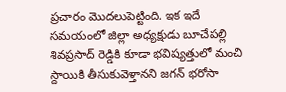ప్రచారం మొదలుపెట్టింది. ఇక ఇదే సమయంలో జిల్లా అధ్యక్షుడు బూచేపల్లి శివప్రసాద్ రెడ్డికి కూడా భవిష్యత్తులో మంచి స్దాయికి తీసుకువెళ్తానని జగన్ భరోసా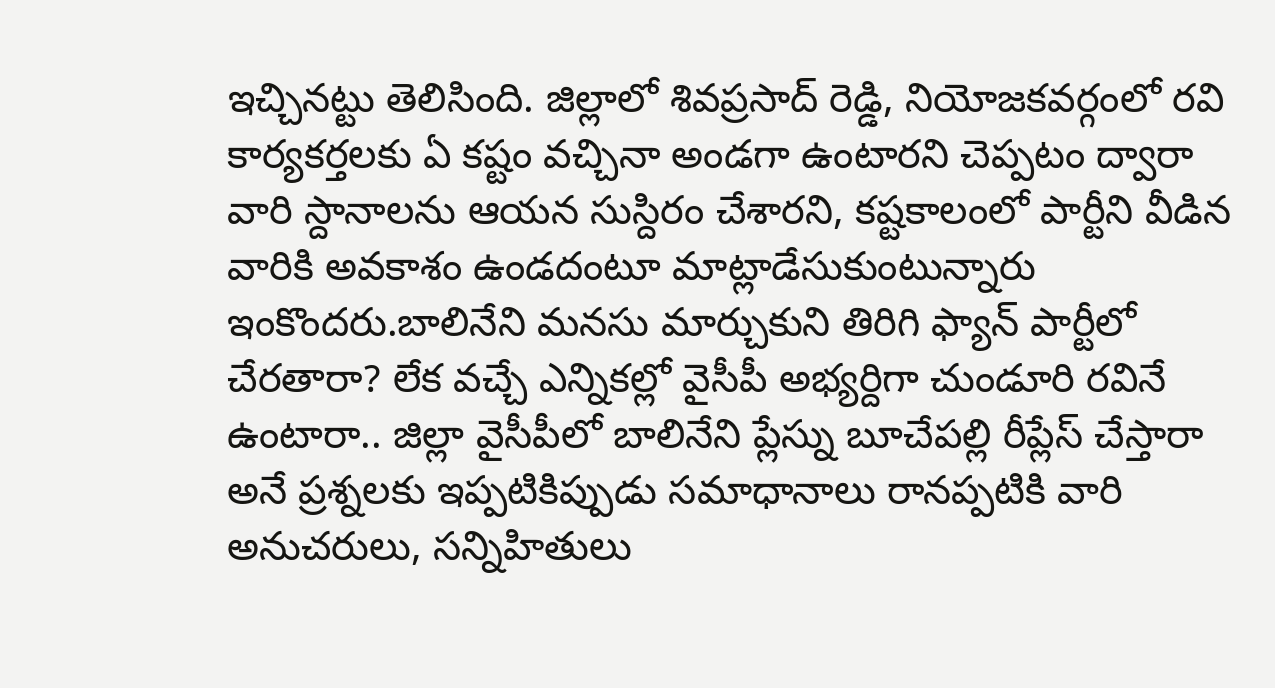ఇచ్చినట్టు తెలిసింది. జిల్లాలో శివప్రసాద్ రెడ్డి, నియోజకవర్గంలో రవి కార్యకర్తలకు ఏ కష్టం వచ్చినా అండగా ఉంటారని చెప్పటం ద్వారా వారి స్దానాలను ఆయన సుస్దిరం చేశారని, కష్టకాలంలో పార్టీని వీడిన వారికి అవకాశం ఉండదంటూ మాట్లాడేసుకుంటున్నారు ఇంకొందరు.బాలినేని మనసు మార్చుకుని తిరిగి ఫ్యాన్ పార్టీలో చేరతారా? లేక వచ్చే ఎన్నికల్లో వైసీపీ అభ్యర్దిగా చుండూరి రవినే ఉంటారా.. జిల్లా వైసీపీలో బాలినేని ప్లేస్ను బూచేపల్లి రీప్లేస్ చేస్తారా అనే ప్రశ్నలకు ఇప్పటికిప్పుడు సమాధానాలు రానప్పటికి వారి అనుచరులు, సన్నిహితులు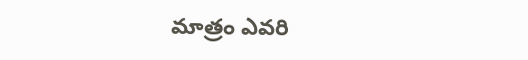మాత్రం ఎవరి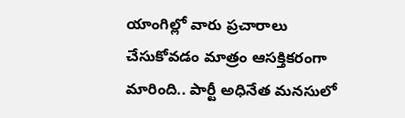యాంగిల్లో వారు ప్రచారాలు చేసుకోవడం మాత్రం ఆసక్తికరంగా మారింది.. పార్టీ అధినేత మనసులో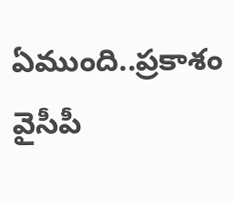ఏముంది..ప్రకాశం వైసీపీ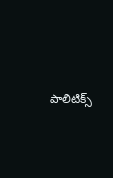పాలిటిక్స్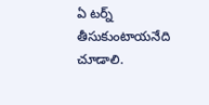ఏ టర్న్ తీసుకుంటాయనేది చూడాలి.